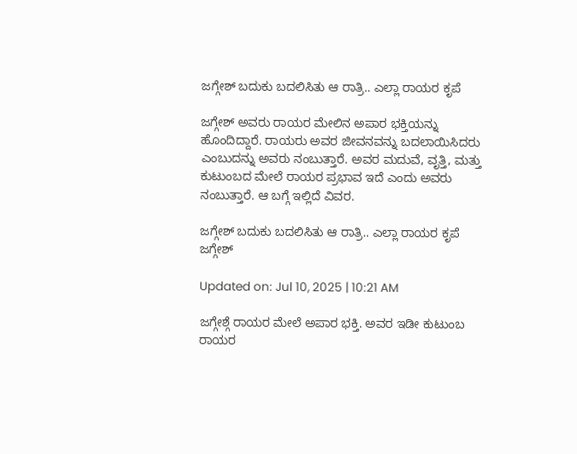ಜಗ್ಗೇಶ್ ಬದುಕು ಬದಲಿಸಿತು ಆ ರಾತ್ರಿ.. ಎಲ್ಲಾ ರಾಯರ ಕೃಪೆ

ಜಗ್ಗೇಶ್ ಅವರು ರಾಯರ ಮೇಲಿನ ಅಪಾರ ಭಕ್ತಿಯನ್ನು ಹೊಂದಿದ್ದಾರೆ. ರಾಯರು ಅವರ ಜೀವನವನ್ನು ಬದಲಾಯಿಸಿದರು ಎಂಬುದನ್ನು ಅವರು ನಂಬುತ್ತಾರೆ. ಅವರ ಮದುವೆ, ವೃತ್ತಿ, ಮತ್ತು ಕುಟುಂಬದ ಮೇಲೆ ರಾಯರ ಪ್ರಭಾವ ಇದೆ ಎಂದು ಅವರು ನಂಬುತ್ತಾರೆ. ಆ ಬಗ್ಗೆ ಇಲ್ಲಿದೆ ವಿವರ.

ಜಗ್ಗೇಶ್ ಬದುಕು ಬದಲಿಸಿತು ಆ ರಾತ್ರಿ.. ಎಲ್ಲಾ ರಾಯರ ಕೃಪೆ
ಜಗ್ಗೇಶ್

Updated on: Jul 10, 2025 | 10:21 AM

ಜಗ್ಗೇಶ್ಗೆ ರಾಯರ ಮೇಲೆ ಅಪಾರ ಭಕ್ತಿ. ಅವರ ಇಡೀ ಕುಟುಂಬ ರಾಯರ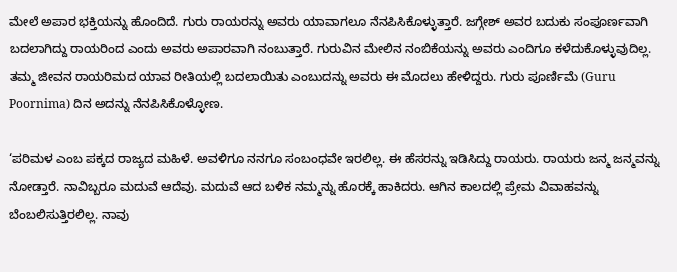ಮೇಲೆ ಅಪಾರ ಭಕ್ತಿಯನ್ನು ಹೊಂದಿದೆ. ಗುರು ರಾಯರನ್ನು ಅವರು ಯಾವಾಗಲೂ ನೆನಪಿಸಿಕೊಳ್ಳುತ್ತಾರೆ. ಜಗ್ಗೇಶ್ ಅವರ ಬದುಕು ಸಂಪೂರ್ಣವಾಗಿ ಬದಲಾಗಿದ್ದು ರಾಯರಿಂದ ಎಂದು ಅವರು ಅಪಾರವಾಗಿ ನಂಬುತ್ತಾರೆ. ಗುರುವಿನ ಮೇಲಿನ ನಂಬಿಕೆಯನ್ನು ಅವರು ಎಂದಿಗೂ ಕಳೆದುಕೊಳ್ಳುವುದಿಲ್ಲ. ತಮ್ಮ ಜೀವನ ರಾಯರಿಮದ ಯಾವ ರೀತಿಯಲ್ಲಿ ಬದಲಾಯಿತು ಎಂಬುದನ್ನು ಅವರು ಈ ಮೊದಲು ಹೇಳಿದ್ದರು. ಗುರು ಪೂರ್ಣಿಮೆ (Guru Poornima) ದಿನ ಅದನ್ನು ನೆನಪಿಸಿಕೊಳ್ಳೋಣ.

‘ಪರಿಮಳ ಎಂಬ ಪಕ್ಕದ ರಾಜ್ಯದ ಮಹಿಳೆ. ಅವಳಿಗೂ ನನಗೂ ಸಂಬಂಧವೇ ಇರಲಿಲ್ಲ. ಈ ಹೆಸರನ್ನು ಇಡಿಸಿದ್ದು ರಾಯರು. ರಾಯರು ಜನ್ಮ ಜನ್ಮವನ್ನು ನೋಡ್ತಾರೆ. ನಾವಿಬ್ಬರೂ ಮದುವೆ ಆದೆವು. ಮದುವೆ ಆದ ಬಳಿಕ ನಮ್ಮನ್ನು ಹೊರಕ್ಕೆ ಹಾಕಿದರು. ಆಗಿನ ಕಾಲದಲ್ಲಿ ಪ್ರೇಮ ವಿವಾಹವನ್ನು ಬೆಂಬಲಿಸುತ್ತಿರಲಿಲ್ಲ. ನಾವು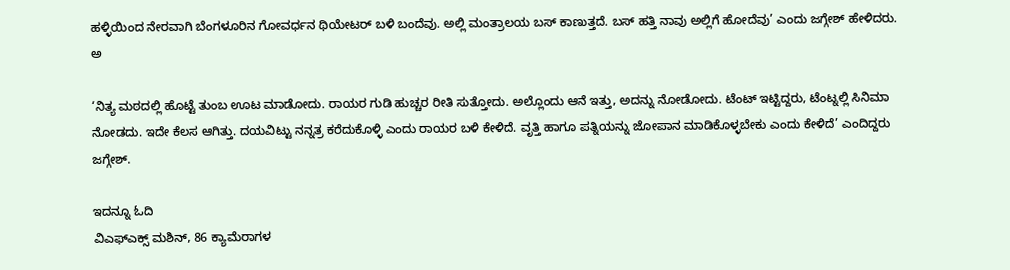ಹಳ್ಳಿಯಿಂದ ನೇರವಾಗಿ ಬೆಂಗಳೂರಿನ ಗೋವರ್ಧನ ಥಿಯೇಟರ್ ಬಳಿ ಬಂದೆವು. ಅಲ್ಲಿ ಮಂತ್ರಾಲಯ ಬಸ್ ಕಾಣುತ್ತದೆ. ಬಸ್ ಹತ್ತಿ ನಾವು ಅಲ್ಲಿಗೆ ಹೋದೆವು’ ಎಂದು ಜಗ್ಗೇಶ್ ಹೇಳಿದರು. ಅ

‘ನಿತ್ಯ ಮಠದಲ್ಲಿ ಹೊಟ್ಟೆ ತುಂಬ ಊಟ ಮಾಡೋದು. ರಾಯರ ಗುಡಿ ಹುಚ್ಚರ ರೀತಿ ಸುತ್ತೋದು. ಅಲ್ಲೊಂದು ಆನೆ ಇತ್ತು, ಅದನ್ನು ನೋಡೋದು. ಟೆಂಟ್ ಇಟ್ಟಿದ್ದರು, ಟೆಂಟ್ನಲ್ಲಿ ಸಿನಿಮಾ ನೋಡದು. ಇದೇ ಕೆಲಸ ಆಗಿತ್ತು. ದಯವಿಟ್ಟು ನನ್ನತ್ರ ಕರೆದುಕೊಳ್ಳಿ ಎಂದು ರಾಯರ ಬಳಿ ಕೇಳಿದೆ. ವೃತ್ತಿ ಹಾಗೂ ಪತ್ನಿಯನ್ನು ಜೋಪಾನ ಮಾಡಿಕೊಳ್ಳಬೇಕು ಎಂದು ಕೇಳಿದೆ’ ಎಂದಿದ್ದರು ಜಗ್ಗೇಶ್.

ಇದನ್ನೂ ಓದಿ
ವಿಎಫ್ಎಕ್ಸ್ ಮಶಿನ್, 86 ಕ್ಯಾಮೆರಾಗಳ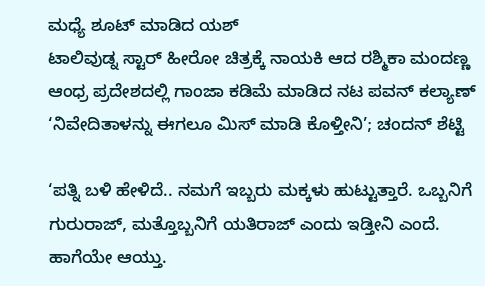ಮಧ್ಯೆ ಶೂಟ್ ಮಾಡಿದ ಯಶ್
ಟಾಲಿವುಡ್ನ ಸ್ಟಾರ್ ಹೀರೋ ಚಿತ್ರಕ್ಕೆ ನಾಯಕಿ ಆದ ರಶ್ಮಿಕಾ ಮಂದಣ್ಣ
ಆಂಧ್ರ ಪ್ರದೇಶದಲ್ಲಿ ಗಾಂಜಾ ಕಡಿಮೆ ಮಾಡಿದ ನಟ ಪವನ್ ಕಲ್ಯಾಣ್
‘ನಿವೇದಿತಾಳನ್ನು ಈಗಲೂ ಮಿಸ್ ಮಾಡಿ ಕೊಳ್ತೀನಿ’; ಚಂದನ್ ಶೆಟ್ಟಿ

‘ಪತ್ನಿ ಬಳಿ ಹೇಳಿದೆ.. ನಮಗೆ ಇಬ್ಬರು ಮಕ್ಕಳು ಹುಟ್ಟುತ್ತಾರೆ. ಒಬ್ಬನಿಗೆ ಗುರುರಾಜ್, ಮತ್ತೊಬ್ಬನಿಗೆ ಯತಿರಾಜ್ ಎಂದು ಇಡ್ತೀನಿ ಎಂದೆ. ಹಾಗೆಯೇ ಆಯ್ತು.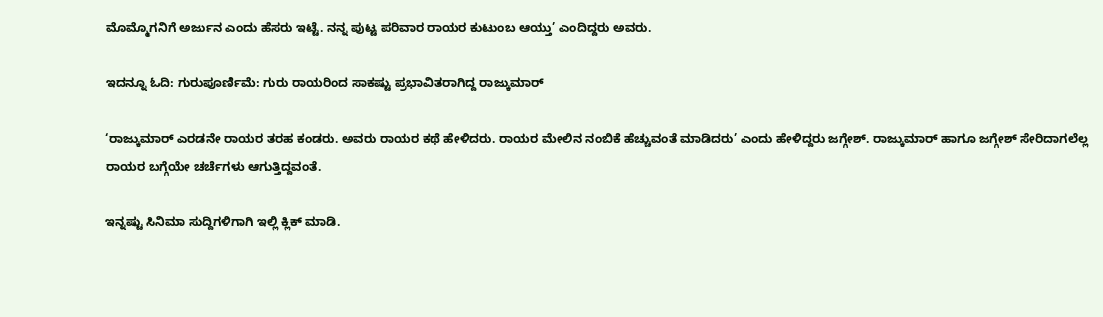ಮೊಮ್ಮೊಗನಿಗೆ ಅರ್ಜುನ ಎಂದು ಹೆಸರು ಇಟ್ಟೆ. ನನ್ನ ಪುಟ್ಟ ಪರಿವಾರ ರಾಯರ ಕುಟುಂಬ ಆಯ್ತು’ ಎಂದಿದ್ದರು ಅವರು.

ಇದನ್ನೂ ಓದಿ: ಗುರುಪೂರ್ಣಿಮೆ: ಗುರು ರಾಯರಿಂದ ಸಾಕಷ್ಟು ಪ್ರಭಾವಿತರಾಗಿದ್ದ ರಾಜ್ಕುಮಾರ್

‘ರಾಜ್ಕುಮಾರ್ ಎರಡನೇ ರಾಯರ ತರಹ ಕಂಡರು. ಅವರು ರಾಯರ ಕಥೆ ಹೇಳಿದರು. ರಾಯರ ಮೇಲಿನ ನಂಬಿಕೆ ಹೆಚ್ಚುವಂತೆ ಮಾಡಿದರು’ ಎಂದು ಹೇಳಿದ್ದರು ಜಗ್ಗೇಶ್. ರಾಜ್ಕುಮಾರ್ ಹಾಗೂ ಜಗ್ಗೇಶ್ ಸೇರಿದಾಗಲೆಲ್ಲ ರಾಯರ ಬಗ್ಗೆಯೇ ಚರ್ಚೆಗಳು ಆಗುತ್ತಿದ್ದವಂತೆ.

ಇನ್ನಷ್ಟು ಸಿನಿಮಾ ಸುದ್ದಿಗಳಿಗಾಗಿ ಇಲ್ಲಿ ಕ್ಲಿಕ್ ಮಾಡಿ.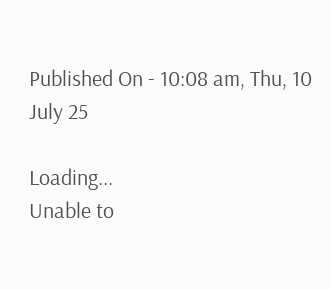Published On - 10:08 am, Thu, 10 July 25

Loading...
Unable to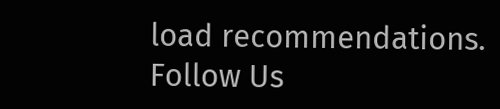load recommendations.
Follow Us